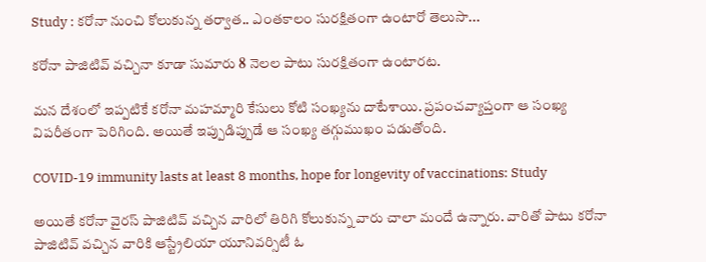Study : కరోనా నుంచి కోలుకున్న తర్వాత.. ఎంతకాలం సురక్షితంగా ఉంటారో తెలుసా...

కరోనా పాజిటివ్ వచ్చినా కూడా సుమారు 8 నెలల పాటు సురక్షితంగా ఉంటారట.

మన దేశంలో ఇప్పటికే కరోనా మహమ్మారి కేసులు కోటి సంఖ్యను దాటేశాయి. ప్రపంచవ్యాప్తంగా ఆ సంఖ్య విపరీతంగా పెరిగింది. అయితే ఇప్పుడిప్పుడే ఆ సంఖ్య తగ్గుముఖం పడుతోంది.

COVID-19 immunity lasts at least 8 months, hope for longevity of vaccinations: Study

అయితే కరోనా వైరస్ పాజిటివ్ వచ్చిన వారిలో తిరిగి కోలుకున్న వారు చాలా మందే ఉన్నారు. వారితో పాటు కరోనా పాజిటివ్ వచ్చిన వారికి ఆస్ట్రేలియా యూనివర్సిటీ ఓ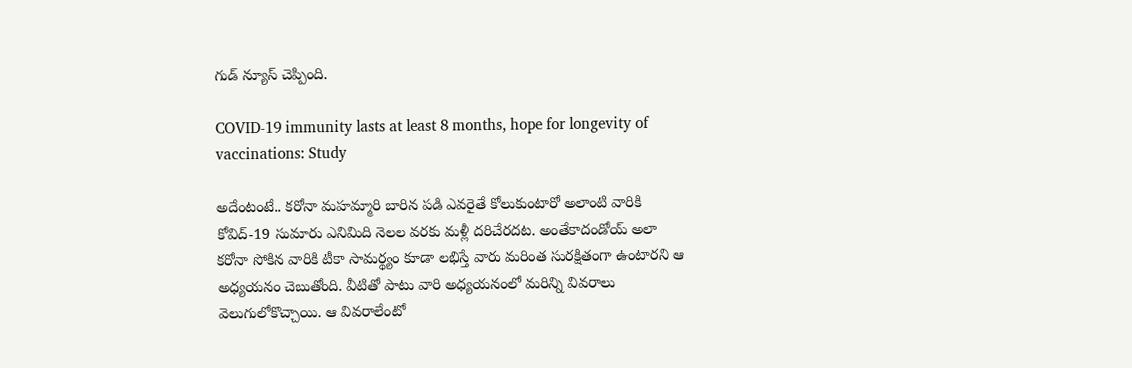గుడ్ న్యూస్ చెప్పింది.

COVID-19 immunity lasts at least 8 months, hope for longevity of vaccinations: Study

అదేంటంటే.. కరోనా మహమ్మారి బారిన పడి ఎవరైతే కోలుకుంటారో అలాంటి వారికి కోవిద్-19 సుమారు ఎనిమిది నెలల వరకు మళ్లీ దరిచేరదట. అంతేకాదండోయ్ అలా కరోనా సోకిన వారికి టీకా సామర్థ్యం కూడా లభిస్తే వారు మరింత సురక్షితంగా ఉంటారని ఆ అధ్యయనం చెబుతోంది. వీటితో పాటు వారి అధ్యయనంలో మరిన్ని వివరాలు వెలుగులోకొచ్చాయి. ఆ వివరాలేంటో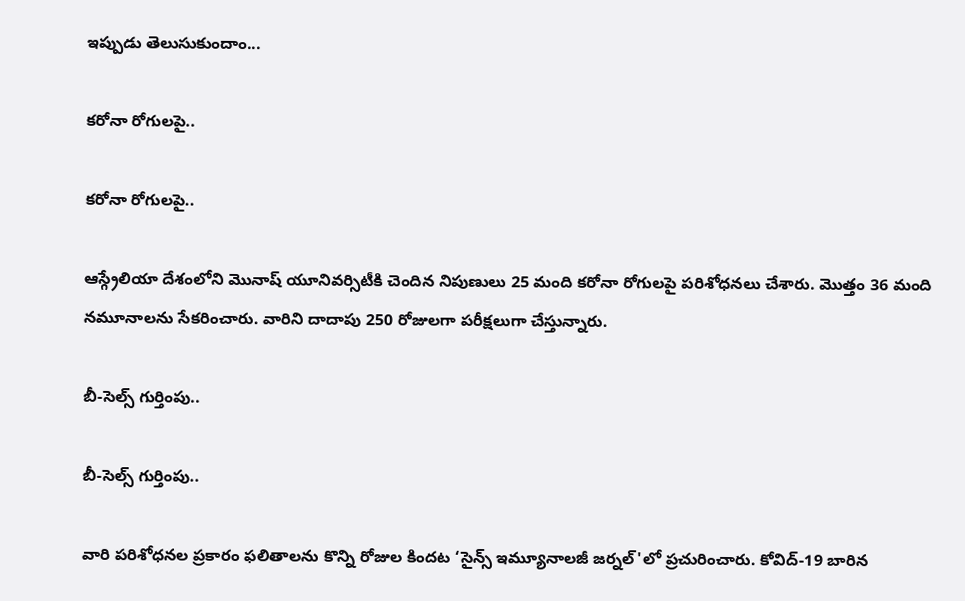ఇప్పుడు తెలుసుకుందాం...

కరోనా రోగులపై..

కరోనా రోగులపై..

ఆస్గ్రేలియా దేశంలోని మొనాష్ యూనివర్సిటీకి చెందిన నిపుణులు 25 మంది కరోనా రోగులపై పరిశోధనలు చేశారు. మొత్తం 36 మంది నమూనాలను సేకరించారు. వారిని దాదాపు 250 రోజులగా పరీక్షలుగా చేస్తున్నారు.

బీ-సెల్స్ గుర్తింపు..

బీ-సెల్స్ గుర్తింపు..

వారి పరిశోధనల ప్రకారం ఫలితాలను కొన్ని రోజుల కిందట ‘సైన్స్ ఇమ్యూనాలజీ జర్నల్'లో ప్రచురించారు. కోవిద్-19 బారిన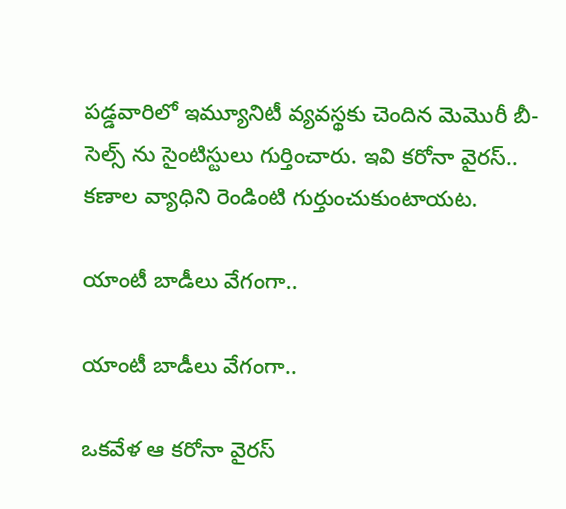పడ్డవారిలో ఇమ్యూనిటీ వ్యవస్థకు చెందిన మెమొరీ బీ-సెల్స్ ను సైంటిస్టులు గుర్తించారు. ఇవి కరోనా వైరస్.. కణాల వ్యాధిని రెండింటి గుర్తుంచుకుంటాయట.

యాంటీ బాడీలు వేగంగా..

యాంటీ బాడీలు వేగంగా..

ఒకవేళ ఆ కరోనా వైరస్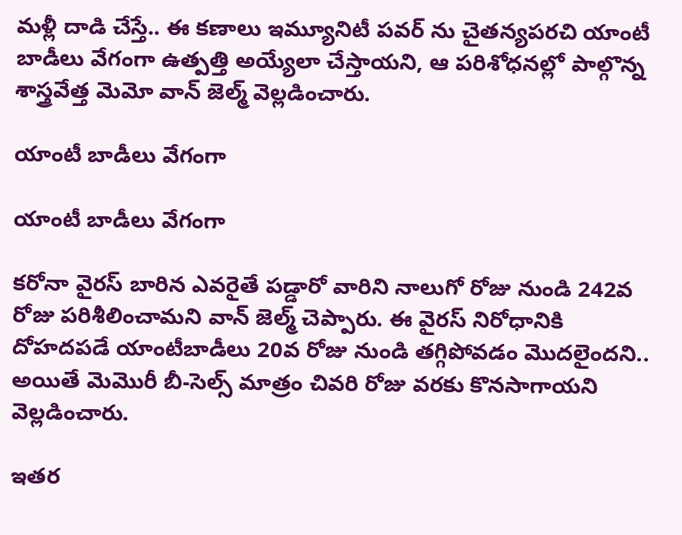మళ్లీ దాడి చేస్తే.. ఈ కణాలు ఇమ్యూనిటీ పవర్ ను చైతన్యపరచి యాంటీ బాడీలు వేగంగా ఉత్పత్తి అయ్యేలా చేస్తాయని, ఆ పరిశోధనల్లో పాల్గొన్న శాస్త్రవేత్త మెమో వాన్ జెల్మ్ వెల్లడించారు.

యాంటీ బాడీలు వేగంగా

యాంటీ బాడీలు వేగంగా

కరోనా వైరస్ బారిన ఎవరైతే పడ్డారో వారిని నాలుగో రోజు నుండి 242వ రోజు పరిశీలించామని వాన్ జెల్మ్ చెప్పారు. ఈ వైరస్ నిరోధానికి దోహదపడే యాంటీబాడీలు 20వ రోజు నుండి తగ్గిపోవడం మొదలైందని.. అయితే మెమొరీ బీ-సెల్స్ మాత్రం చివరి రోజు వరకు కొనసాగాయని వెల్లడించారు.

ఇతర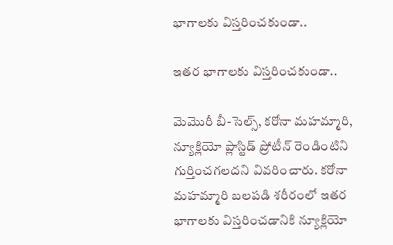భాగాలకు విస్తరించకుండా..

ఇతర భాగాలకు విస్తరించకుండా..

మెమొరీ బీ-సెల్స్, కరోనా మహమ్మారి, న్యూక్లియో ప్లాస్టిడ్ ప్రోటీన్ రెండింటిని గుర్తించగలదని వివరించారు. కరోనా మహమ్మారి బలపడి శరీరంలో ఇతర భాగాలకు విస్తరించడానికి న్యూక్లియో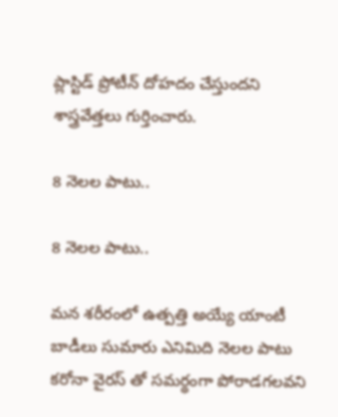ప్లాస్టిడ్ ప్రోటీన్ దోహదం చేస్తుందని శాస్త్రవేత్తలు గుర్తించారు.

8 నెలల పాటు..

8 నెలల పాటు..

మన శరీరంలో ఉత్పత్తి అయ్యే యాంటీ బాడీలు సుమారు ఎనిమిది నెలల పాటు కరోనా వైరస్ తో సమర్థంగా పోరాడగలవని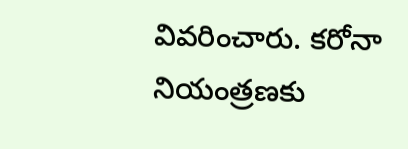వివరించారు. కరోనా నియంత్రణకు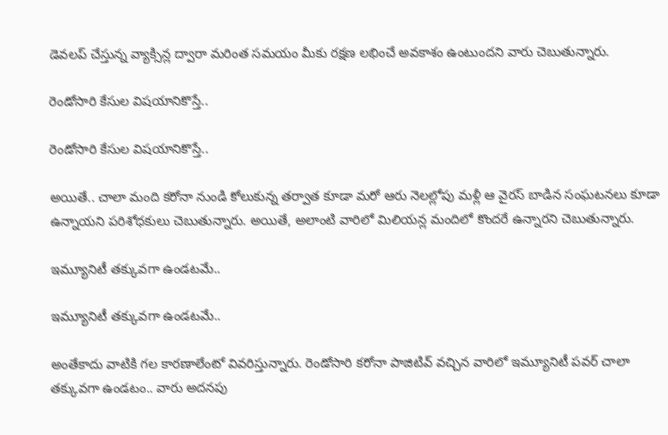డెవలప్ చేస్తున్న వ్యాక్సిన్ల ద్వారా మరింత సమయం మీకు రక్షణ లభించే అవకాశం ఉంటుందని వారు చెబుతున్నారు.

రెండోసారి కేసుల విషయానికొస్తే..

రెండోసారి కేసుల విషయానికొస్తే..

అయితే.. చాలా మంది కరోనా నుండి కోలుకున్న తర్వాత కూడా మరో ఆరు నెలల్లోపు మళ్లీ ఆ వైరస్ బాడిన సంఘటనలు కూడా ఉన్నాయని పరిశోధకులు చెబుతున్నారు. అయితే, అలాంటి వారిలో మిలియన్ల మందిలో కొందరే ఉన్నారని చెబుతున్నారు.

ఇమ్యూనిటీ తక్కువగా ఉండటమే..

ఇమ్యూనిటీ తక్కువగా ఉండటమే..

అంతేకాదు వాటికి గల కారణాలేంటో వివరిస్తున్నారు. రెండోసారి కరోనా పాజిటివ్ వచ్చిన వారిలో ఇమ్యూనిటీ పవర్ చాలా తక్కువగా ఉండటం.. వారు అదనపు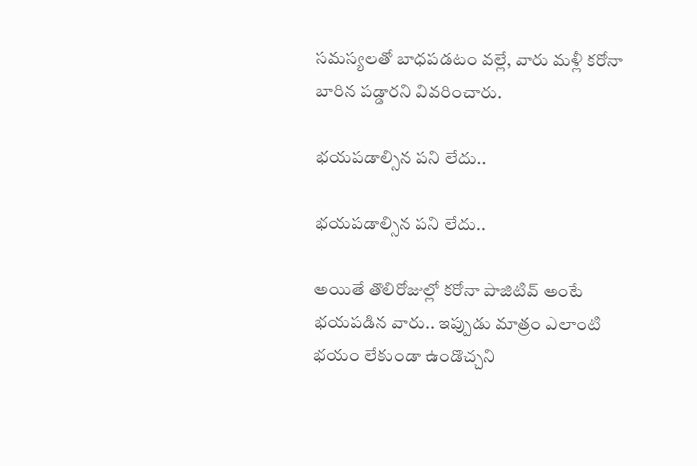సమస్యలతో బాధపడటం వల్లే, వారు మళ్లీ కరోనా బారిన పడ్డారని వివరించారు.

భయపడాల్సిన పని లేదు..

భయపడాల్సిన పని లేదు..

అయితే తొలిరోజుల్లో కరోనా పాజిటివ్ అంటే భయపడిన వారు.. ఇప్పుడు మాత్రం ఎలాంటి భయం లేకుండా ఉండొచ్చని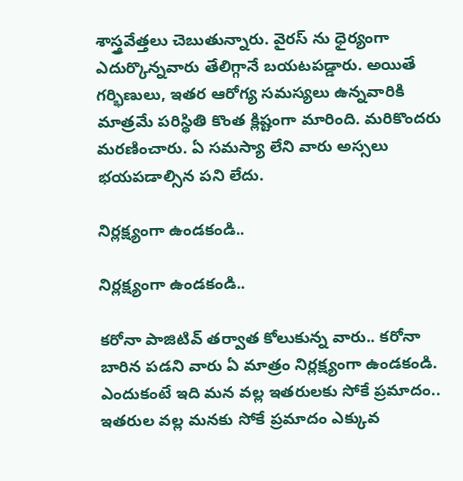శాస్త్రవేత్తలు చెబుతున్నారు. వైరస్ ను ధైర్యంగా ఎదుర్కొన్నవారు తేలిగ్గానే బయటపడ్డారు. అయితే గర్భిణులు, ఇతర ఆరోగ్య సమస్యలు ఉన్నవారికి మాత్రమే పరిస్థితి కొంత క్లిష్టంగా మారింది. మరికొందరు మరణించారు. ఏ సమస్యా లేని వారు అస్సలు భయపడాల్సిన పని లేదు.

నిర్లక్ష్యంగా ఉండకండి..

నిర్లక్ష్యంగా ఉండకండి..

కరోనా పాజిటివ్ తర్వాత కోలుకున్న వారు.. కరోనా బారిన పడని వారు ఏ మాత్రం నిర్లక్ష్యంగా ఉండకండి. ఎందుకంటే ఇది మన వల్ల ఇతరులకు సోకే ప్రమాదం.. ఇతరుల వల్ల మనకు సోకే ప్రమాదం ఎక్కువ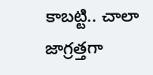కాబట్టి.. చాలా జాగ్రత్తగా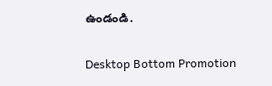ఉండండి.

Desktop Bottom Promotion